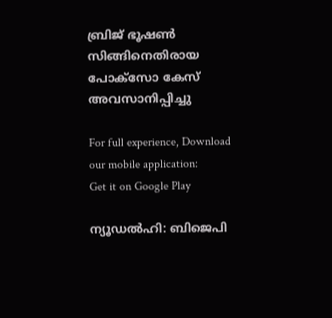ബ്രിജ് ഭൂഷണ്‍ സിങ്ങിനെതിരായ പോക്‌സോ കേസ് അവസാനിപ്പിച്ചു

For full experience, Download our mobile application:
Get it on Google Play

ന്യൂഡല്‍ഹി: ബിജെപി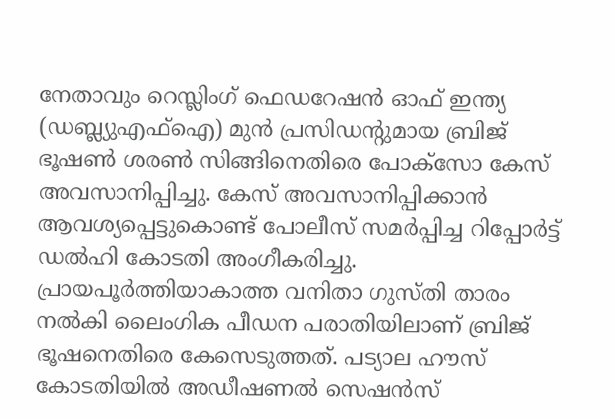നേതാവും റെസ്ലിംഗ് ഫെഡറേഷന്‍ ഓഫ് ഇന്ത്യ (ഡബ്ല്യുഎഫ്ഐ) മുന്‍ പ്രസിഡന്റുമായ ബ്രിജ് ഭൂഷണ്‍ ശരണ്‍ സിങ്ങിനെതിരെ പോക്‌സോ കേസ് അവസാനിപ്പിച്ചു. കേസ് അവസാനിപ്പിക്കാന്‍ ആവശ്യപ്പെട്ടുകൊണ്ട് പോലീസ് സമര്‍പ്പിച്ച റിപ്പോര്‍ട്ട് ഡല്‍ഹി കോടതി അംഗീകരിച്ചു. പ്രായപൂര്‍ത്തിയാകാത്ത വനിതാ ഗുസ്തി താരം നല്‍കി ലൈംഗിക പീഡന പരാതിയിലാണ് ബ്രിജ് ഭൂഷനെതിരെ കേസെടുത്തത്. പട്യാല ഹൗസ് കോടതിയില്‍ അഡീഷണല്‍ സെഷന്‍സ്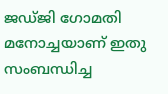ജഡ്ജി ഗോമതി മനോച്ചയാണ് ഇതു സംബന്ധിച്ച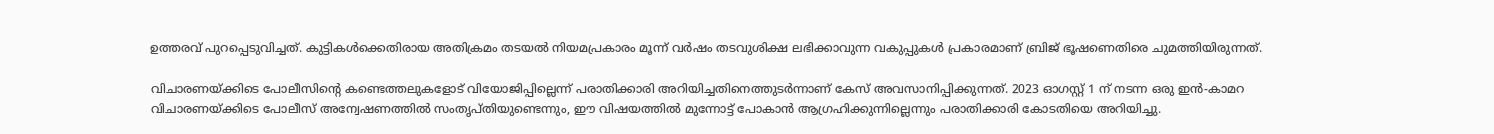ഉത്തരവ് പുറപ്പെടുവിച്ചത്. കുട്ടികള്‍ക്കെതിരായ അതിക്രമം തടയല്‍ നിയമപ്രകാരം മൂന്ന് വര്‍ഷം തടവുശിക്ഷ ലഭിക്കാവുന്ന വകുപ്പുകള്‍ പ്രകാരമാണ് ബ്രിജ് ഭൂഷണെതിരെ ചുമത്തിയിരുന്നത്.

വിചാരണയ്ക്കിടെ പോലീസിന്റെ കണ്ടെത്തലുകളോട് വിയോജിപ്പില്ലെന്ന് പരാതിക്കാരി അറിയിച്ചതിനെത്തുടര്‍ന്നാണ് കേസ് അവസാനിപ്പിക്കുന്നത്. 2023 ഓഗസ്റ്റ് 1 ന് നടന്ന ഒരു ഇന്‍-കാമറ വിചാരണയ്ക്കിടെ പോലീസ് അന്വേഷണത്തില്‍ സംതൃപ്തിയുണ്ടെന്നും, ഈ വിഷയത്തില്‍ മുന്നോട്ട് പോകാന്‍ ആഗ്രഹിക്കുന്നില്ലെന്നും പരാതിക്കാരി കോടതിയെ അറിയിച്ചു.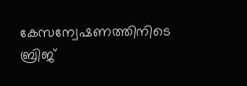കേസന്വേഷണത്തിനിടെ ബ്രിജ്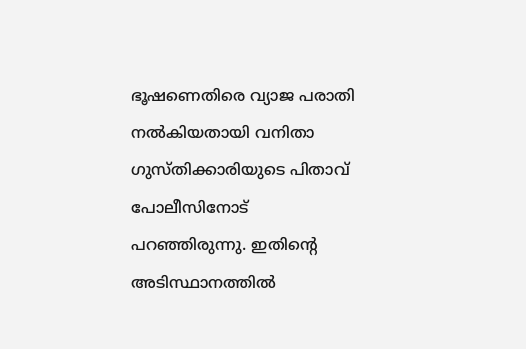ഭൂഷണെതിരെ വ്യാജ പരാതി നല്‍കിയതായി വനിതാ ഗുസ്തിക്കാരിയുടെ പിതാവ് പോലീസിനോട് പറഞ്ഞിരുന്നു. ഇതിന്റെ അടിസ്ഥാനത്തില്‍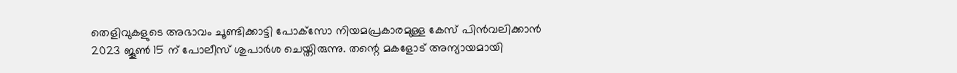തെളിവുകളുടെ അഭാവം ചൂണ്ടിക്കാട്ടി പോക്‌സോ നിയമപ്രകാരമുള്ള കേസ് പിന്‍വലിക്കാന്‍ 2023 ജൂണ്‍ 15 ന് പോലീസ് ശുപാര്‍ശ ചെയ്തിരുന്നു. തന്റെ മകളോട് അന്യായമായി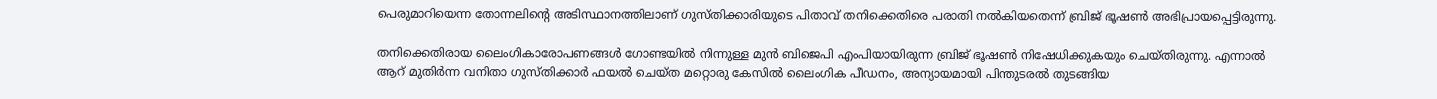പെരുമാറിയെന്ന തോന്നലിന്റെ അടിസ്ഥാനത്തിലാണ് ഗുസ്തിക്കാരിയുടെ പിതാവ് തനിക്കെതിരെ പരാതി നല്‍കിയതെന്ന് ബ്രിജ് ഭൂഷണ്‍ അഭിപ്രായപ്പെട്ടിരുന്നു.

തനിക്കെതിരായ ലൈംഗികാരോപണങ്ങള്‍ ഗോണ്ടയില്‍ നിന്നുള്ള മുന്‍ ബിജെപി എംപിയായിരുന്ന ബ്രിജ് ഭൂഷണ്‍ നിഷേധിക്കുകയും ചെയ്തിരുന്നു. എന്നാല്‍ ആറ് മുതിര്‍ന്ന വനിതാ ഗുസ്തിക്കാര്‍ ഫയല്‍ ചെയ്ത മറ്റൊരു കേസില്‍ ലൈംഗിക പീഡനം, അന്യായമായി പിന്തുടരല്‍ തുടങ്ങിയ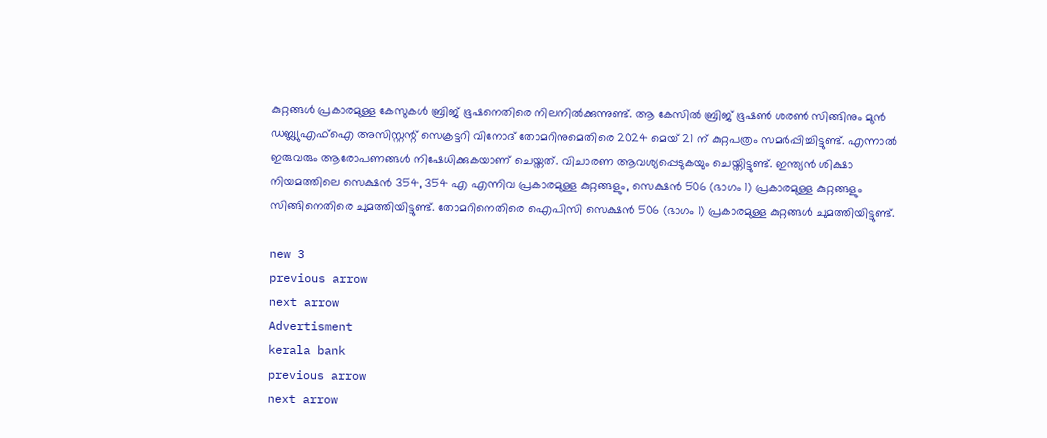കുറ്റങ്ങള്‍ പ്രകാരമുള്ള കേസുകള്‍ ബ്രിജ് ഭൂഷനെതിരെ നിലനില്‍ക്കുന്നുണ്ട്. ആ കേസില്‍ ബ്രിജ് ഭൂഷണ്‍ ശരണ്‍ സിങ്ങിനും മുന്‍ ഡബ്ല്യുഎഫ്ഐ അസിസ്റ്റന്റ് സെക്രട്ടറി വിനോദ് തോമറിനുമെതിരെ 2024 മെയ് 21 ന് കുറ്റപത്രം സമര്‍പ്പിച്ചിട്ടുണ്ട്. എന്നാല്‍ ഇരുവരും ആരോപണങ്ങള്‍ നിഷേധിക്കുകയാണ് ചെയ്തത്. വിചാരണ ആവശ്യപ്പെടുകയും ചെയ്തിട്ടുണ്ട്. ഇന്ത്യന്‍ ശിക്ഷാ നിയമത്തിലെ സെക്ഷന്‍ 354, 354 എ എന്നിവ പ്രകാരമുള്ള കുറ്റങ്ങളും, സെക്ഷന്‍ 506 (ഭാഗം 1) പ്രകാരമുള്ള കുറ്റങ്ങളും സിങ്ങിനെതിരെ ചുമത്തിയിട്ടുണ്ട്. തോമറിനെതിരെ ഐപിസി സെക്ഷന്‍ 506 (ഭാഗം 1) പ്രകാരമുള്ള കുറ്റങ്ങള്‍ ചുമത്തിയിട്ടുണ്ട്.

new 3
previous arrow
next arrow
Advertisment
kerala bank
previous arrow
next arrow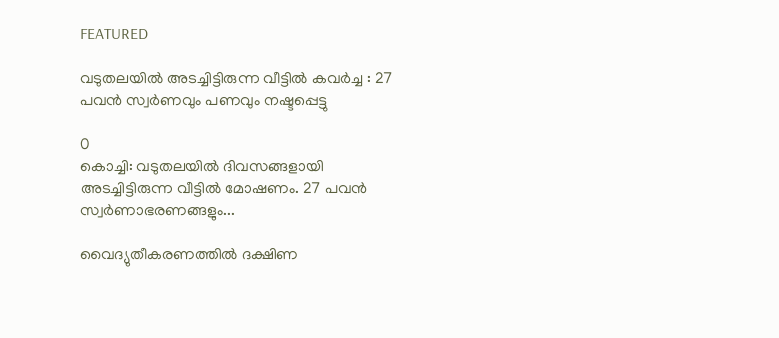FEATURED

വടുതലയിൽ അടച്ചിട്ടിരുന്ന വീട്ടിൽ കവർച്ച : 27 പവൻ സ്വർണവും പണവും നഷ്ടപ്പെട്ടു

0
കൊച്ചി: വടുതലയിൽ ദിവസങ്ങളായി അടച്ചിട്ടിരുന്ന വീട്ടിൽ മോഷണം. 27 പവൻ സ്വർണാഭരണങ്ങളും...

വൈദ്യുതീകരണത്തിൽ ദക്ഷിണ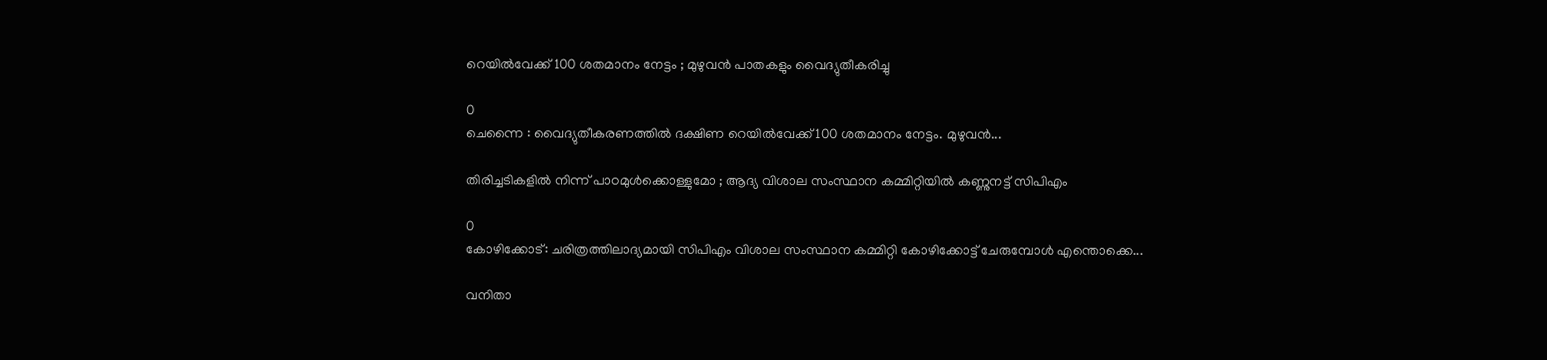റെയിൽവേക്ക് 100 ശതമാനം നേട്ടം ; മുഴുവൻ പാതകളും വൈദ്യുതീകരിച്ചു

0
ചെന്നൈ : വൈദ്യുതീകരണത്തിൽ ദക്ഷിണ റെയിൽവേക്ക് 100 ശതമാനം നേട്ടം. മുഴുവൻ...

തിരിച്ചടികളിൽ നിന്ന് പാഠമുൾക്കൊള്ളുമോ ; ആദ്യ വിശാല സംസ്ഥാന കമ്മിറ്റിയിൽ കണ്ണുനട്ട് സിപിഎം

0
കോഴിക്കോട്: ചരിത്രത്തിലാദ്യമായി സിപിഎം വിശാല സംസ്ഥാന കമ്മിറ്റി കോഴിക്കോട്ട് ചേരുമ്പോൾ എന്തൊക്കെ...

വനിതാ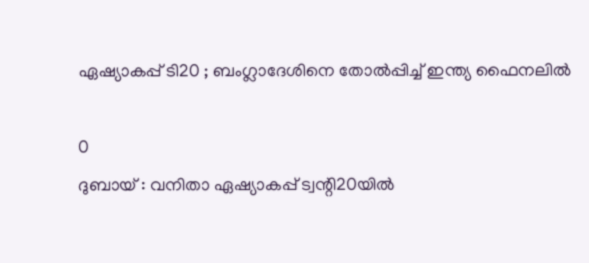ഏഷ്യാകപ്പ് ടി20 ; ബംഗ്ലാദേശിനെ തോൽപ്പിച്ച് ഇന്ത്യ ഫൈനലിൽ

0
ദുബായ് : വനിതാ ഏഷ്യാകപ്പ് ട്വന്റി20യിൽ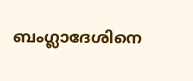ബംഗ്ലാദേശിനെ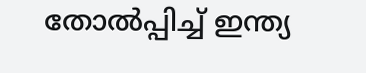തോൽപ്പിച്ച് ഇന്ത്യ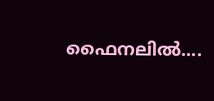ഫൈനലിൽ....